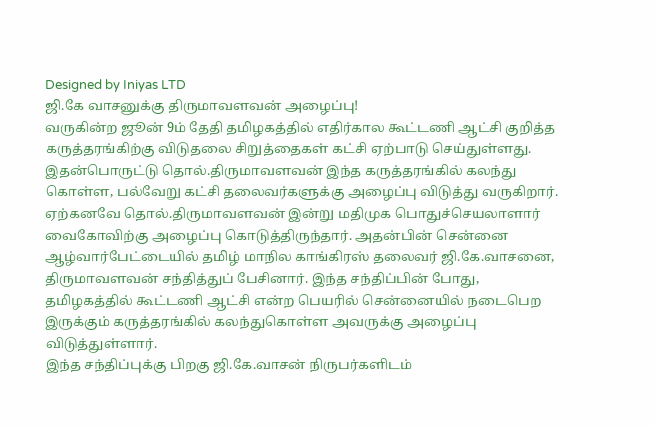Designed by Iniyas LTD
ஜி.கே வாசனுக்கு திருமாவளவன் அழைப்பு!
வருகின்ற ஜூன் 9ம் தேதி தமிழகத்தில் எதிர்கால கூட்டணி ஆட்சி குறித்த கருத்தரங்கிற்கு விடுதலை சிறுத்தைகள் கட்சி ஏற்பாடு செய்துள்ளது.
இதன்பொருட்டு தொல்.திருமாவளவன் இந்த கருத்தரங்கில் கலந்து கொள்ள, பல்வேறு கட்சி தலைவர்களுக்கு அழைப்பு விடுத்து வருகிறார்.
ஏற்கனவே தொல்.திருமாவளவன் இன்று மதிமுக பொதுச்செயலாளார் வைகோவிற்கு அழைப்பு கொடுத்திருந்தார். அதன்பின் சென்னை ஆழ்வார்பேட்டையில் தமிழ் மாநில காங்கிரஸ் தலைவர் ஜி.கே.வாசனை, திருமாவளவன் சந்தித்துப் பேசினார். இந்த சந்திப்பின் போது, தமிழகத்தில் கூட்டணி ஆட்சி என்ற பெயரில் சென்னையில் நடைபெற இருக்கும் கருத்தரங்கில் கலந்துகொள்ள அவருக்கு அழைப்பு விடுத்துள்ளார்.
இந்த சந்திப்புக்கு பிறகு ஜி.கே.வாசன் நிருபர்களிடம்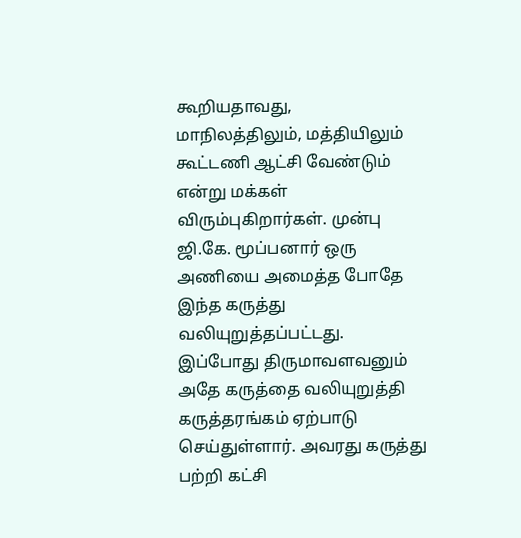கூறியதாவது,
மாநிலத்திலும், மத்தியிலும் கூட்டணி ஆட்சி வேண்டும் என்று மக்கள் விரும்புகிறார்கள். முன்பு ஜி.கே. மூப்பனார் ஒரு அணியை அமைத்த போதே இந்த கருத்து வலியுறுத்தப்பட்டது.
இப்போது திருமாவளவனும் அதே கருத்தை வலியுறுத்தி கருத்தரங்கம் ஏற்பாடு செய்துள்ளார். அவரது கருத்து பற்றி கட்சி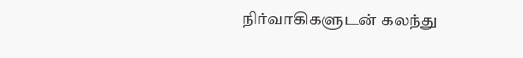நிர்வாகிகளுடன் கலந்து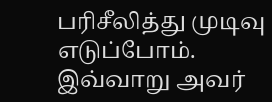பரிசீலித்து முடிவு எடுப்போம். இவ்வாறு அவர்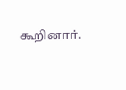கூறினார்.